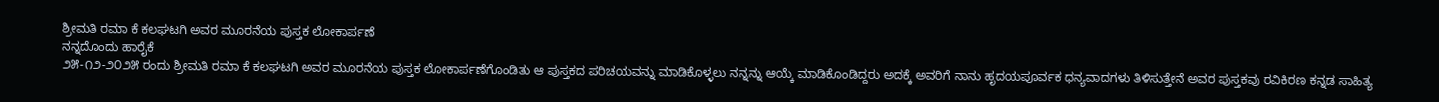ಶ್ರೀಮತಿ ರಮಾ ಕೆ ಕಲಘಟಗಿ ಅವರ ಮೂರನೆಯ ಪುಸ್ತಕ ಲೋಕಾರ್ಪಣೆ
ನನ್ನದೊಂದು ಹಾರೈಕೆ
೨೫-೧೨-೨೦೨೫ ರಂದು ಶ್ರೀಮತಿ ರಮಾ ಕೆ ಕಲಘಟಗಿ ಅವರ ಮೂರನೆಯ ಪುಸ್ತಕ ಲೋಕಾರ್ಪಣೆಗೊಂಡಿತು ಆ ಪುಸ್ತಕದ ಪರಿಚಯವನ್ನು ಮಾಡಿಕೊಳ್ಳಲು ನನ್ನನ್ನು ಆಯ್ಕೆ ಮಾಡಿಕೊಂಡಿದ್ದರು ಅದಕ್ಕೆ ಅವರಿಗೆ ನಾನು ಹೃದಯಪೂರ್ವಕ ಧನ್ಯವಾದಗಳು ತಿಳಿಸುತ್ತೇನೆ ಅವರ ಪುಸ್ತಕವು ರವಿಕಿರಣ ಕನ್ನಡ ಸಾಹಿತ್ಯ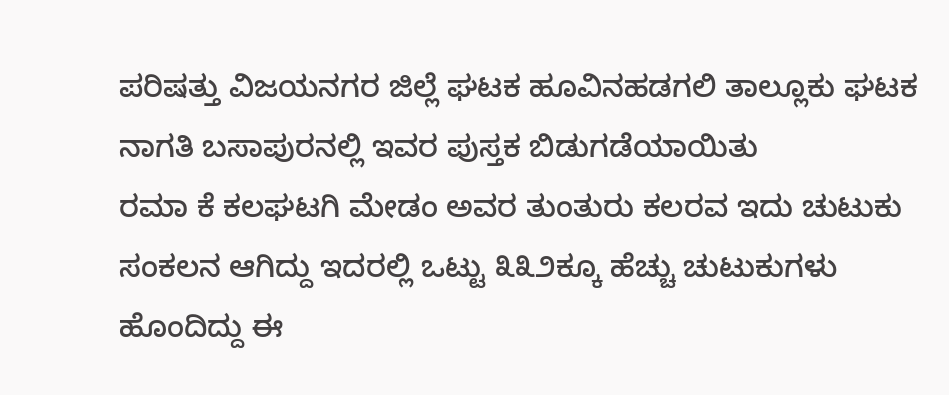ಪರಿಷತ್ತು ವಿಜಯನಗರ ಜಿಲ್ಲೆ ಘಟಕ ಹೂವಿನಹಡಗಲಿ ತಾಲ್ಲೂಕು ಘಟಕ ನಾಗತಿ ಬಸಾಪುರನಲ್ಲಿ ಇವರ ಪುಸ್ತಕ ಬಿಡುಗಡೆಯಾಯಿತು
ರಮಾ ಕೆ ಕಲಘಟಗಿ ಮೇಡಂ ಅವರ ತುಂತುರು ಕಲರವ ಇದು ಚುಟುಕು ಸಂಕಲನ ಆಗಿದ್ದು ಇದರಲ್ಲಿ ಒಟ್ಟು ೩೩೨ಕ್ಕೂ ಹೆಚ್ಚು ಚುಟುಕುಗಳು ಹೊಂದಿದ್ದು ಈ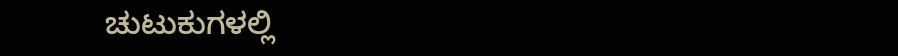ಚುಟುಕುಗಳಲ್ಲಿ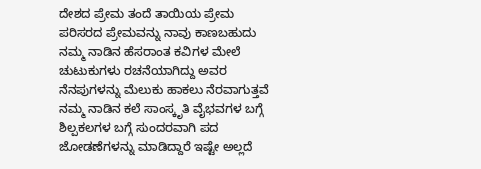ದೇಶದ ಪ್ರೇಮ ತಂದೆ ತಾಯಿಯ ಪ್ರೇಮ ಪರಿಸರದ ಪ್ರೇಮವನ್ನು ನಾವು ಕಾಣಬಹುದು ನಮ್ಮ ನಾಡಿನ ಹೆಸರಾಂತ ಕವಿಗಳ ಮೇಲೆ ಚುಟುಕುಗಳು ರಚನೆಯಾಗಿದ್ದು ಅವರ ನೆನಪುಗಳನ್ನು ಮೆಲುಕು ಹಾಕಲು ನೆರವಾಗುತ್ತವೆ ನಮ್ಮ ನಾಡಿನ ಕಲೆ ಸಾಂಸ್ಕೃತಿ ವೈಭವಗಳ ಬಗ್ಗೆ ಶಿಲ್ಪಕಲಗಳ ಬಗ್ಗೆ ಸುಂದರವಾಗಿ ಪದ ಜೋಡಣೆಗಳನ್ನು ಮಾಡಿದ್ದಾರೆ ಇಷ್ಟೇ ಅಲ್ಲದೆ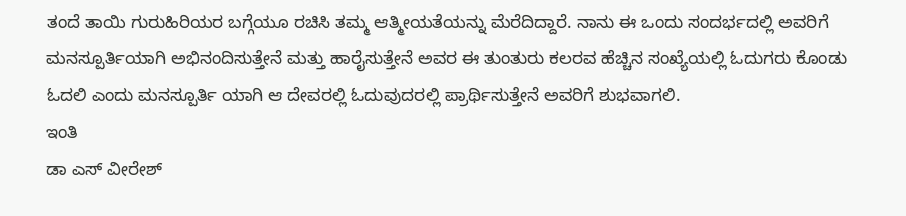ತಂದೆ ತಾಯಿ ಗುರುಹಿರಿಯರ ಬಗ್ಗೆಯೂ ರಚಿಸಿ ತಮ್ಮ ಆತ್ಮೀಯತೆಯನ್ನು ಮೆರೆದಿದ್ದಾರೆ. ನಾನು ಈ ಒಂದು ಸಂದರ್ಭದಲ್ಲಿ ಅವರಿಗೆ ಮನಸ್ಪೂರ್ತಿಯಾಗಿ ಅಭಿನಂದಿಸುತ್ತೇನೆ ಮತ್ತು ಹಾರೈಸುತ್ತೇನೆ ಅವರ ಈ ತುಂತುರು ಕಲರವ ಹೆಚ್ಚಿನ ಸಂಖ್ಯೆಯಲ್ಲಿ ಓದುಗರು ಕೊಂಡು ಓದಲಿ ಎಂದು ಮನಸ್ಪೂರ್ತಿ ಯಾಗಿ ಆ ದೇವರಲ್ಲಿ ಓದುವುದರಲ್ಲಿ ಪ್ರಾರ್ಥಿಸುತ್ತೇನೆ ಅವರಿಗೆ ಶುಭವಾಗಲಿ.
ಇಂತಿ
ಡಾ ಎಸ್ ವೀರೇಶ್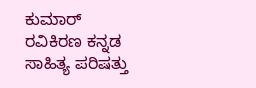ಕುಮಾರ್
ರವಿಕಿರಣ ಕನ್ನಡ ಸಾಹಿತ್ಯ ಪರಿಷತ್ತು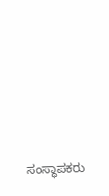ಸಂಸ್ಥಾಪಕರು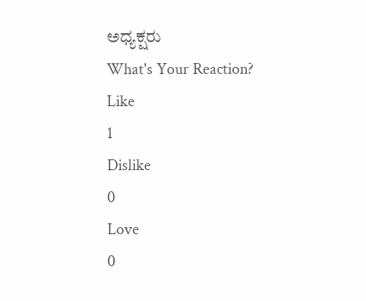ಅಧ್ಯಕ್ಷರು
What's Your Reaction?
Like
1
Dislike
0
Love
0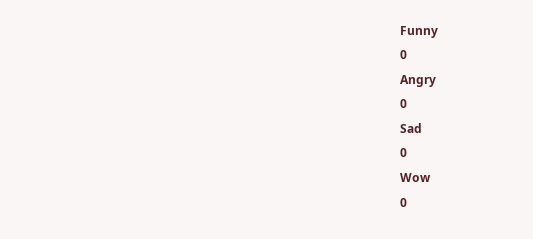Funny
0
Angry
0
Sad
0
Wow
0